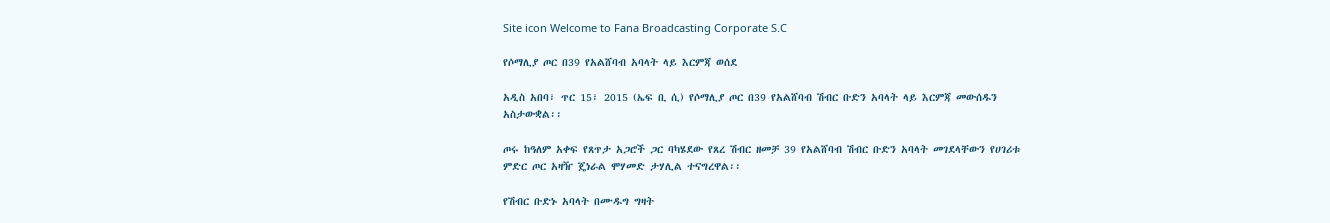Site icon Welcome to Fana Broadcasting Corporate S.C

የሶማሊያ ጦር በ39 የአልሸባብ አባላት ላይ እርምጃ ወሰደ

አዲስ አበባ፣ ጥር 15፣ 2015 (ኤፍ ቢ ሲ) የሶማሊያ ጦር በ39 የአልሸባብ ሽብር ቡድን አባላት ላይ እርምጃ መውሰዱን አስታውቋል፡፡

ጦሩ ከዓለም አቀፍ የጸጥታ አጋሮች ጋር ባካሄደው የጸረ ሽብር ዘመቻ 39 የአልሸባብ ሽብር ቡድን አባላት መገደላቸውን የሀገሪቱ ምድር ጦር አዛዥ ጄነራል ሞሃመድ ታሃሊል ተናግረዋል፡፡

የሽብር ቡድኑ አባላት በሙዱግ ግዛት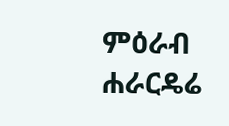ምዕራብ ሐራርዴሬ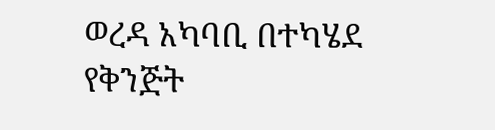ወረዳ አካባቢ በተካሄደ የቅንጅት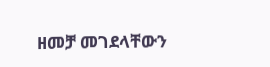ዘመቻ መገደላቸውን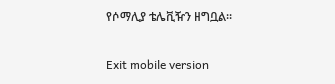የሶማሊያ ቴሌቪዥን ዘግቧል፡፡

Exit mobile version